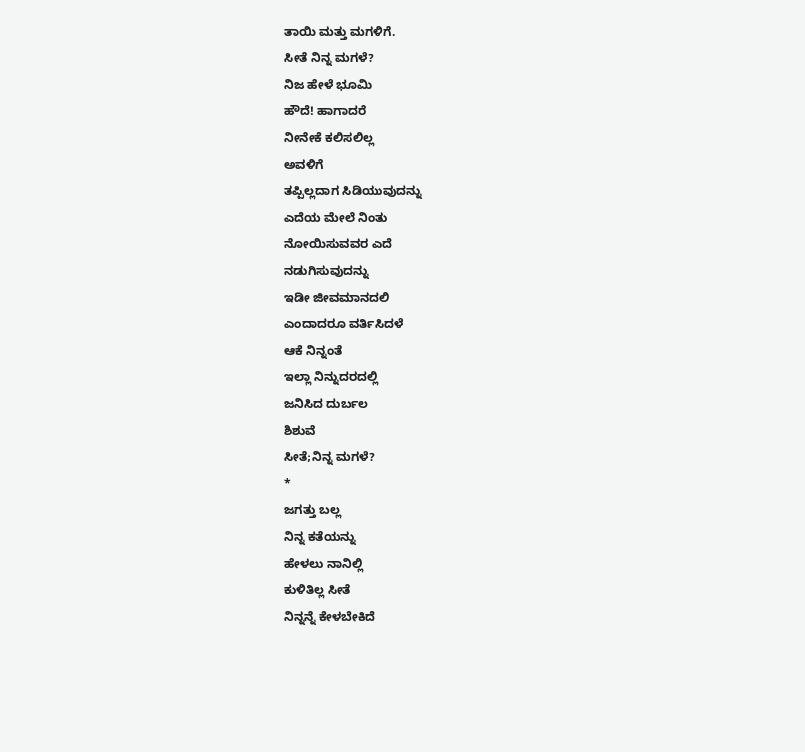ತಾಯಿ ಮತ್ತು ಮಗಳಿಗೆ.
ಸೀತೆ ನಿನ್ನ ಮಗಳೆ?
ನಿಜ ಹೇಳೆ ಭೂಮಿ
ಹೌದೆ! ಹಾಗಾದರೆ
ನೀನೇಕೆ ಕಲಿಸಲಿಲ್ಲ
ಅವಳಿಗೆ
ತಪ್ಪಿಲ್ಲದಾಗ ಸಿಡಿಯುವುದನ್ನು
ಎದೆಯ ಮೇಲೆ ನಿಂತು
ನೋಯಿಸುವವರ ಎದೆ
ನಡುಗಿಸುವುದನ್ನು
ಇಡೀ ಜೀವಮಾನದಲಿ
ಎಂದಾದರೂ ವರ್ತಿಸಿದಳೆ
ಆಕೆ ನಿನ್ನಂತೆ
ಇಲ್ಲಾ ನಿನ್ನುದರದಲ್ಲಿ
ಜನಿಸಿದ ದುರ್ಬಲ
ಶಿಶುವೆ
ಸೀತೆ;ನಿನ್ನ ಮಗಳೆ?
*
ಜಗತ್ತು ಬಲ್ಲ
ನಿನ್ನ ಕತೆಯನ್ನು
ಹೇಳಲು ನಾನಿಲ್ಲಿ
ಕುಳಿತಿಲ್ಲ ಸೀತೆ
ನಿನ್ನನ್ನೆ ಕೇಳಬೇಕಿದೆ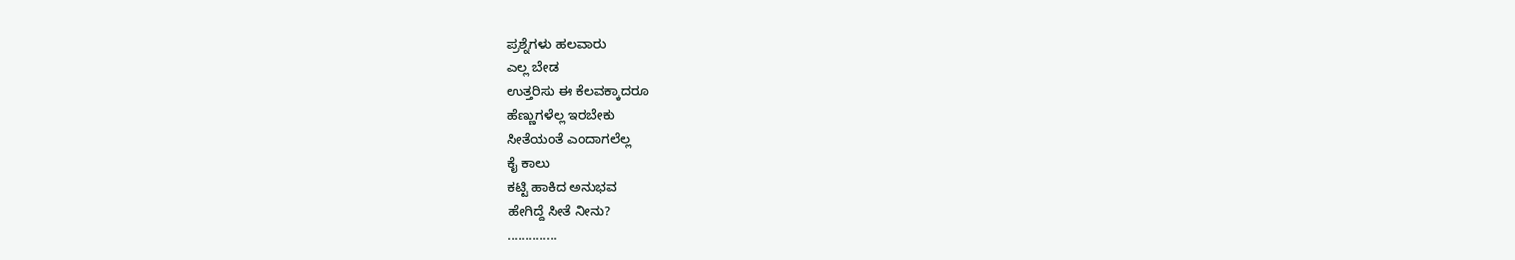ಪ್ರಶ್ನೆಗಳು ಹಲವಾರು
ಎಲ್ಲ ಬೇಡ
ಉತ್ತರಿಸು ಈ ಕೆಲವಕ್ಕಾದರೂ
ಹೆಣ್ಣುಗಳೆಲ್ಲ ಇರಬೇಕು
ಸೀತೆಯಂತೆ ಎಂದಾಗಲೆಲ್ಲ
ಕೈ ಕಾಲು
ಕಟ್ಟಿ ಹಾಕಿದ ಅನುಭವ
ಹೇಗಿದ್ದೆ ಸೀತೆ ನೀನು?
..............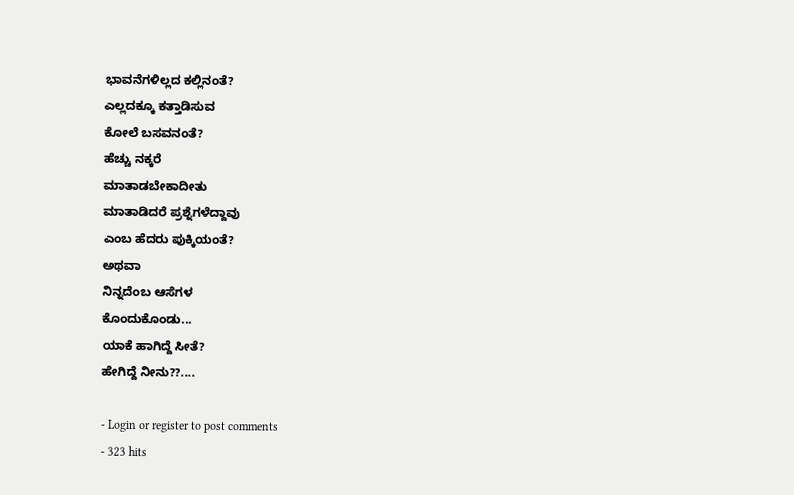ಭಾವನೆಗಳಿಲ್ಲದ ಕಲ್ಲಿನಂತೆ?
ಎಲ್ಲದಕ್ಕೂ ಕತ್ತಾಡಿಸುವ
ಕೋಲೆ ಬಸವನಂತೆ?
ಹೆಚ್ಚು ನಕ್ಕರೆ
ಮಾತಾಡಬೇಕಾದೀತು
ಮಾತಾಡಿದರೆ ಪ್ರಶ್ನೆಗಳೆದ್ದಾವು
ಎಂಬ ಹೆದರು ಪುಕ್ಕಿಯಂತೆ?
ಅಥವಾ
ನಿನ್ನದೆಂಬ ಆಸೆಗಳ
ಕೊಂದುಕೊಂಡು...
ಯಾಕೆ ಹಾಗಿದ್ದೆ ಸೀತೆ?
ಹೇಗಿದ್ದೆ ನೀನು??....

- Login or register to post comments
- 323 hits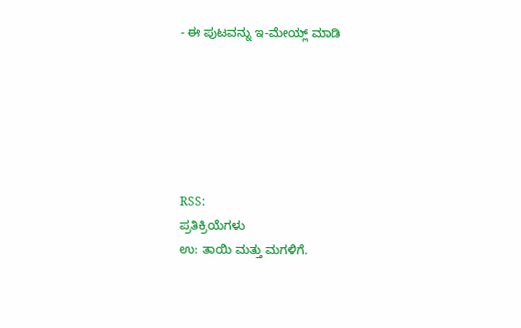- ಈ ಪುಟವನ್ನು ಇ-ಮೇಯ್ಲ್ ಮಾಡಿ






RSS:
ಪ್ರತಿಕ್ರಿಯೆಗಳು
ಉ: ತಾಯಿ ಮತ್ತು ಮಗಳಿಗೆ.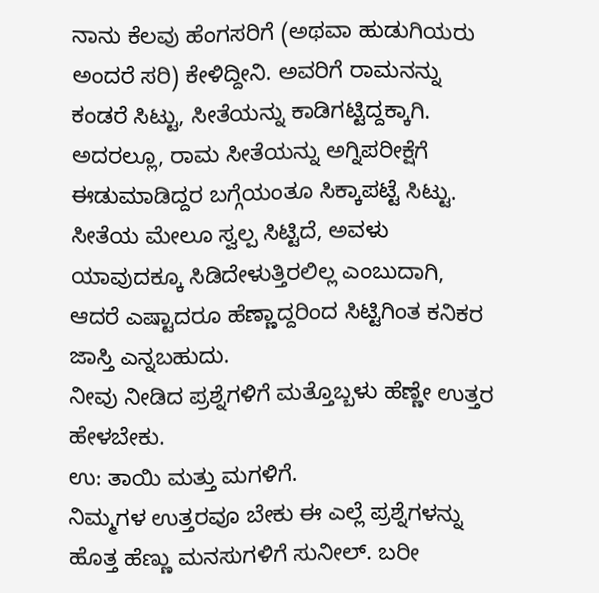ನಾನು ಕೆಲವು ಹೆಂಗಸರಿಗೆ (ಅಥವಾ ಹುಡುಗಿಯರು ಅಂದರೆ ಸರಿ) ಕೇಳಿದ್ದೀನಿ. ಅವರಿಗೆ ರಾಮನನ್ನು ಕಂಡರೆ ಸಿಟ್ಟು, ಸೀತೆಯನ್ನು ಕಾಡಿಗಟ್ಟಿದ್ದಕ್ಕಾಗಿ. ಅದರಲ್ಲೂ, ರಾಮ ಸೀತೆಯನ್ನು ಅಗ್ನಿಪರೀಕ್ಷೆಗೆ ಈಡುಮಾಡಿದ್ದರ ಬಗ್ಗೆಯಂತೂ ಸಿಕ್ಕಾಪಟ್ಟೆ ಸಿಟ್ಟು. ಸೀತೆಯ ಮೇಲೂ ಸ್ವಲ್ಪ ಸಿಟ್ಟಿದೆ, ಅವಳು ಯಾವುದಕ್ಕೂ ಸಿಡಿದೇಳುತ್ತಿರಲಿಲ್ಲ ಎಂಬುದಾಗಿ, ಆದರೆ ಎಷ್ಟಾದರೂ ಹೆಣ್ಣಾದ್ದರಿಂದ ಸಿಟ್ಟಿಗಿಂತ ಕನಿಕರ ಜಾಸ್ತಿ ಎನ್ನಬಹುದು.
ನೀವು ನೀಡಿದ ಪ್ರಶ್ನೆಗಳಿಗೆ ಮತ್ತೊಬ್ಬಳು ಹೆಣ್ಣೇ ಉತ್ತರ ಹೇಳಬೇಕು.
ಉ: ತಾಯಿ ಮತ್ತು ಮಗಳಿಗೆ.
ನಿಮ್ಮಗಳ ಉತ್ತರವೂ ಬೇಕು ಈ ಎಲ್ಲೆ ಪ್ರಶ್ನೆಗಳನ್ನು ಹೊತ್ತ ಹೆಣ್ಣು ಮನಸುಗಳಿಗೆ ಸುನೀಲ್. ಬರೀ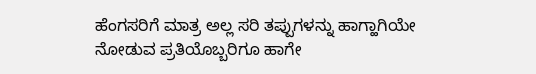ಹೆಂಗಸರಿಗೆ ಮಾತ್ರ ಅಲ್ಲ ಸರಿ ತಪ್ಪುಗಳನ್ನು ಹಾಗ್ಹಾಗಿಯೇ ನೋಡುವ ಪ್ರತಿಯೊಬ್ಬರಿಗೂ ಹಾಗೇ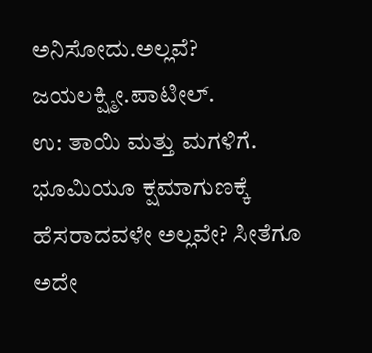ಅನಿಸೋದು.ಅಲ್ಲವೆ?
ಜಯಲಕ್ಷ್ಮೀ.ಪಾಟೀಲ್.
ಉ: ತಾಯಿ ಮತ್ತು ಮಗಳಿಗೆ.
ಭೂಮಿಯೂ ಕ್ಷಮಾಗುಣಕ್ಕೆ ಹೆಸರಾದವಳೇ ಅಲ್ಲವೇ? ಸೀತೆಗೂ ಅದೇ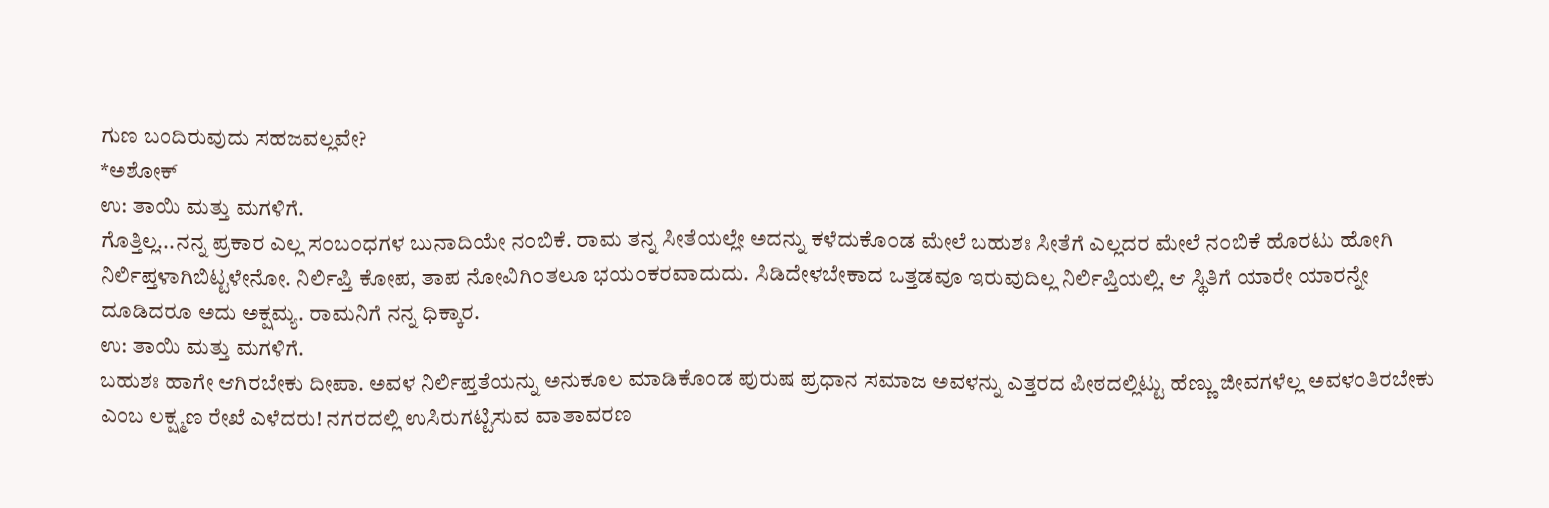ಗುಣ ಬಂದಿರುವುದು ಸಹಜವಲ್ಲವೇ?
*ಅಶೋಕ್
ಉ: ತಾಯಿ ಮತ್ತು ಮಗಳಿಗೆ.
ಗೊತ್ತಿಲ್ಲ...ನನ್ನ ಪ್ರಕಾರ ಎಲ್ಲ ಸ೦ಬ೦ಧಗಳ ಬುನಾದಿಯೇ ನ೦ಬಿಕೆ. ರಾಮ ತನ್ನ ಸೀತೆಯಲ್ಲೇ ಅದನ್ನು ಕಳೆದುಕೊ೦ಡ ಮೇಲೆ ಬಹುಶಃ ಸೀತೆಗೆ ಎಲ್ಲದರ ಮೇಲೆ ನ೦ಬಿಕೆ ಹೊರಟು ಹೋಗಿ ನಿರ್ಲಿಪ್ತಳಾಗಿಬಿಟ್ಟಳೇನೋ. ನಿರ್ಲಿಪ್ತಿ ಕೋಪ, ತಾಪ ನೋವಿಗಿ೦ತಲೂ ಭಯ೦ಕರವಾದುದು. ಸಿಡಿದೇಳಬೇಕಾದ ಒತ್ತಡವೂ ಇರುವುದಿಲ್ಲ ನಿರ್ಲಿಪ್ತಿಯಲ್ಲಿ. ಆ ಸ್ಥಿತಿಗೆ ಯಾರೇ ಯಾರನ್ನೇ ದೂಡಿದರೂ ಅದು ಅಕ್ಷಮ್ಯ. ರಾಮನಿಗೆ ನನ್ನ ಧಿಕ್ಕಾರ.
ಉ: ತಾಯಿ ಮತ್ತು ಮಗಳಿಗೆ.
ಬಹುಶಃ ಹಾಗೇ ಆಗಿರಬೇಕು ದೀಪಾ. ಅವಳ ನಿರ್ಲಿಪ್ತತೆಯನ್ನು ಅನುಕೂಲ ಮಾಡಿಕೊಂಡ ಪುರುಷ ಪ್ರಧಾನ ಸಮಾಜ ಅವಳನ್ನು ಎತ್ತರದ ಪೀಠದಲ್ಲಿಟ್ಟು ಹೆಣ್ಣು ಜೀವಗಳೆಲ್ಲ ಅವಳಂತಿರಬೇಕು ಎಂಬ ಲಕ್ಷ್ಮಣ ರೇಖೆ ಎಳೆದರು! ನಗರದಲ್ಲಿ ಉಸಿರುಗಟ್ಟಿಸುವ ವಾತಾವರಣ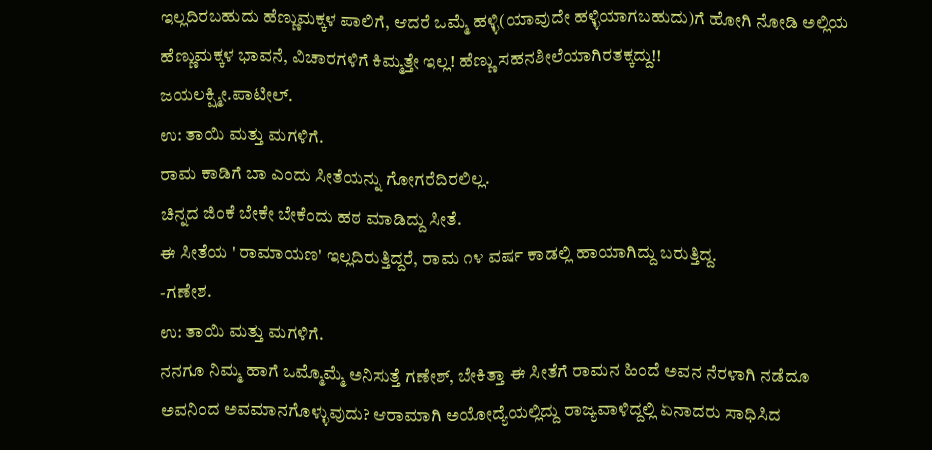ಇಲ್ಲದಿರಬಹುದು ಹೆಣ್ಣುಮಕ್ಕಳ ಪಾಲಿಗೆ, ಆದರೆ ಒಮ್ಮೆ ಹಳ್ಳಿ(ಯಾವುದೇ ಹಳ್ಳಿಯಾಗಬಹುದು)ಗೆ ಹೋಗಿ ನೋಡಿ ಅಲ್ಲಿಯ ಹೆಣ್ಣುಮಕ್ಕಳ ಭಾವನೆ, ವಿಚಾರಗಳಿಗೆ ಕಿಮ್ಮತ್ತೇ ಇಲ್ಲ! ಹೆಣ್ಣು ಸಹನಶೀಲೆಯಾಗಿರತಕ್ಕದ್ದು!!
ಜಯಲಕ್ಷ್ಮೀ.ಪಾಟೀಲ್.
ಉ: ತಾಯಿ ಮತ್ತು ಮಗಳಿಗೆ.
ರಾಮ ಕಾಡಿಗೆ ಬಾ ಎಂದು ಸೀತೆಯನ್ನು ಗೋಗರೆದಿರಲಿಲ್ಲ.
ಚಿನ್ನದ ಜಿಂಕೆ ಬೇಕೇ ಬೇಕೆಂದು ಹಠ ಮಾಡಿದ್ದು ಸೀತೆ.
ಈ ಸೀತೆಯ ' ರಾಮಾಯಣ' ಇಲ್ಲದಿರುತ್ತಿದ್ದರೆ, ರಾಮ ೧೪ ವರ್ಷ ಕಾಡಲ್ಲಿ ಹಾಯಾಗಿದ್ದು ಬರುತ್ತಿದ್ದ.
-ಗಣೇಶ.
ಉ: ತಾಯಿ ಮತ್ತು ಮಗಳಿಗೆ.
ನನಗೂ ನಿಮ್ಮ ಹಾಗೆ ಒಮ್ಮೊಮ್ಮೆ ಅನಿಸುತ್ತೆ ಗಣೇಶ್, ಬೇಕಿತ್ತಾ ಈ ಸೀತೆಗೆ ರಾಮನ ಹಿಂದೆ ಅವನ ನೆರಳಾಗಿ ನಡೆದೂ ಅವನಿಂದ ಅವಮಾನಗೊಳ್ಳುವುದು? ಆರಾಮಾಗಿ ಅಯೋದ್ಯೆಯಲ್ಲಿದ್ದು ರಾಜ್ಯವಾಳಿದ್ದಲ್ಲಿ ಏನಾದರು ಸಾಧಿಸಿದ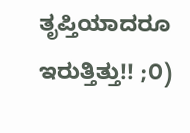ತೃಪ್ತಿಯಾದರೂ ಇರುತ್ತಿತ್ತು!! ;೦)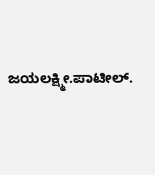ಜಯಲಕ್ಷ್ಮೀ.ಪಾಟೀಲ್.